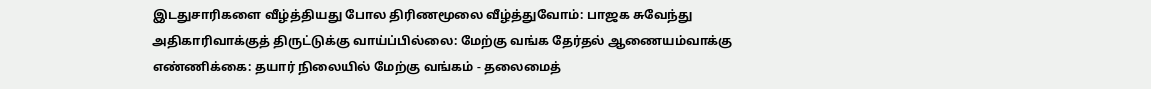இடதுசாரிகளை வீழ்த்தியது போல திரிணமூலை வீழ்த்துவோம்: பாஜக சுவேந்து அதிகாரிவாக்குத் திருட்டுக்கு வாய்ப்பில்லை: மேற்கு வங்க தேர்தல் ஆணையம்வாக்கு எண்ணிக்கை: தயார் நிலையில் மேற்கு வங்கம் - தலைமைத்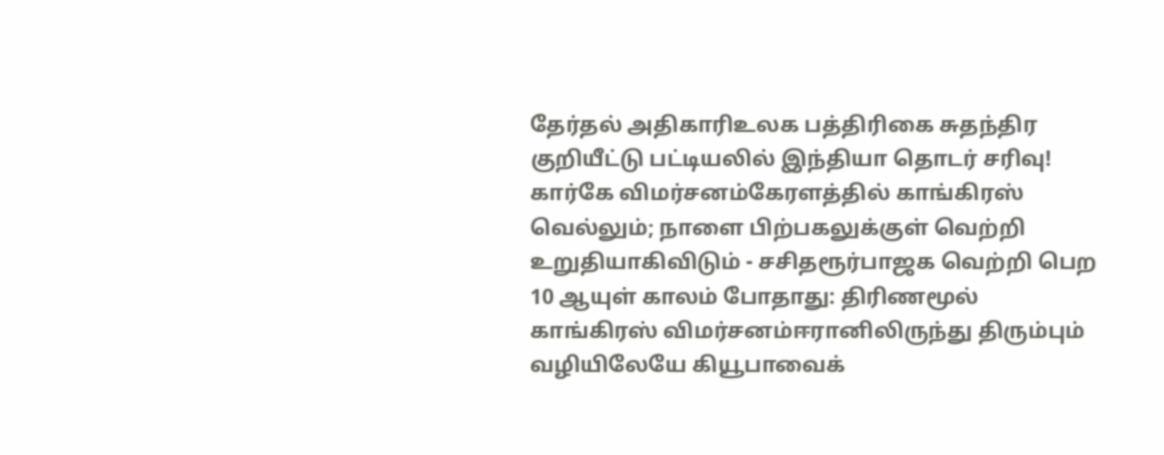தேர்தல் அதிகாரிஉலக பத்திரிகை சுதந்திர குறியீட்டு பட்டியலில் இந்தியா தொடர் சரிவு! கார்கே விமர்சனம்கேரளத்தில் காங்கிரஸ் வெல்லும்; நாளை பிற்பகலுக்குள் வெற்றி உறுதியாகிவிடும் - சசிதரூர்பாஜக வெற்றி பெற 10 ஆயுள் காலம் போதாது: திரிணமூல் காங்கிரஸ் விமர்சனம்ஈரானிலிருந்து திரும்பும் வழியிலேயே கியூபாவைக்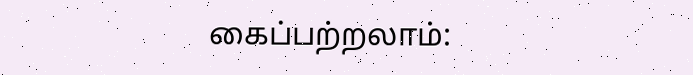கைப்பற்றலாம்: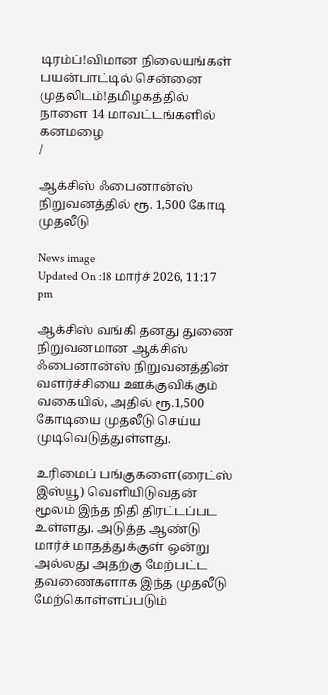டிரம்ப்!விமான நிலையங்கள் பயன்பாட்டில் சென்னை முதலிடம்!தமிழகத்தில் நாளை 14 மாவட்டங்களில் கனமழை
/

ஆக்சிஸ் ஃபைனான்ஸ் நிறுவனத்தில் ரூ. 1,500 கோடி முதலீடு

News image
Updated On :18 மார்ச் 2026, 11:17 pm

ஆக்சிஸ் வங்கி தனது துணை நிறுவனமான ஆக்சிஸ் ஃபைனான்ஸ் நிறுவனத்தின் வளர்ச்சியை ஊக்குவிக்கும் வகையில், அதில் ரூ.1,500 கோடியை முதலீடு செய்ய முடிவெடுத்துள்ளது.

உரிமைப் பங்குகளை(ரைட்ஸ் இஸ்யூ) வெளியிடுவதன் மூலம் இந்த நிதி திரட்டப்பட உள்ளது. அடுத்த ஆண்டு மார்ச் மாதத்துக்குள் ஒன்று அல்லது அதற்கு மேற்பட்ட தவணைகளாக இந்த முதலீடு மேற்கொள்ளப்படும்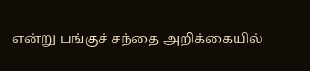என்று பங்குச் சந்தை அறிக்கையில்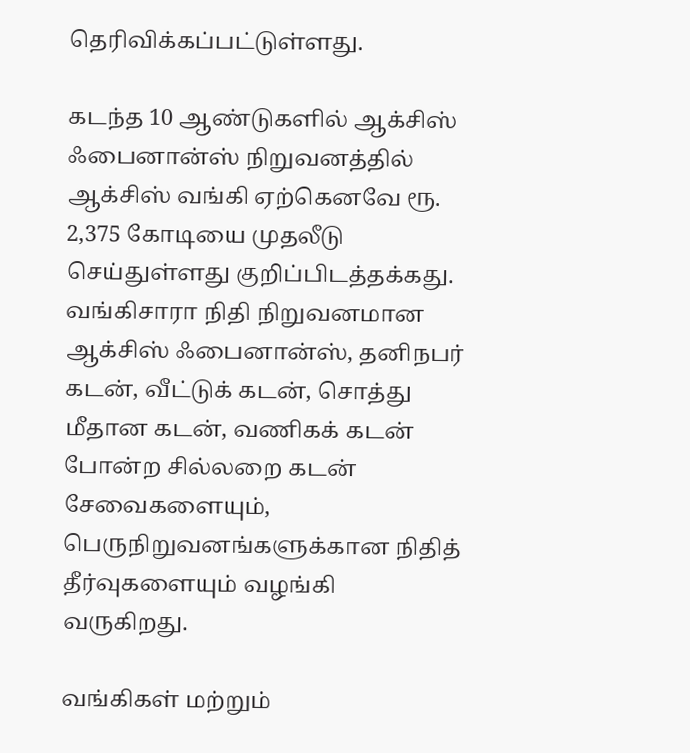தெரிவிக்கப்பட்டுள்ளது.

கடந்த 10 ஆண்டுகளில் ஆக்சிஸ் ஃபைனான்ஸ் நிறுவனத்தில் ஆக்சிஸ் வங்கி ஏற்கெனவே ரூ. 2,375 கோடியை முதலீடு செய்துள்ளது குறிப்பிடத்தக்கது. வங்கிசாரா நிதி நிறுவனமான ஆக்சிஸ் ஃபைனான்ஸ், தனிநபர் கடன், வீட்டுக் கடன், சொத்து மீதான கடன், வணிகக் கடன் போன்ற சில்லறை கடன் சேவைகளையும், பெருநிறுவனங்களுக்கான நிதித் தீர்வுகளையும் வழங்கி வருகிறது.

வங்கிகள் மற்றும்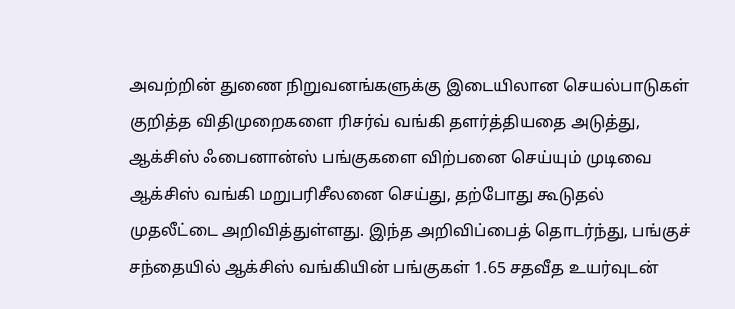அவற்றின் துணை நிறுவனங்களுக்கு இடையிலான செயல்பாடுகள் குறித்த விதிமுறைகளை ரிசர்வ் வங்கி தளர்த்தியதை அடுத்து, ஆக்சிஸ் ஃபைனான்ஸ் பங்குகளை விற்பனை செய்யும் முடிவை ஆக்சிஸ் வங்கி மறுபரிசீலனை செய்து, தற்போது கூடுதல் முதலீட்டை அறிவித்துள்ளது. இந்த அறிவிப்பைத் தொடர்ந்து, பங்குச் சந்தையில் ஆக்சிஸ் வங்கியின் பங்குகள் 1.65 சதவீத உயர்வுடன்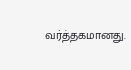வர்த்தகமானது.